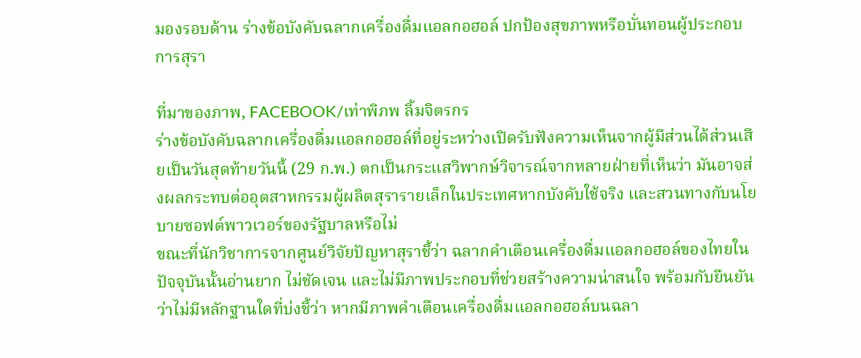มองรอบด้าน ร่างข้อบังคับฉลากเครื่องดื่มแอลกอฮอล์ ปกป้องสุขภาพหรือบั่นทอนผู้ประกอบการสุรา

ที่มาของภาพ, FACEBOOK/เท่าพิภพ ลิ้มจิตรกร
ร่างข้อบังคับฉลากเครื่องดื่มแอลกอฮอล์ที่อยู่ระหว่างเปิดรับฟังความเห็นจากผู้มีส่วนได้ส่วนเสียเป็นวันสุดท้ายวันนี้ (29 ก.พ.) ตกเป็นกระแสวิพากษ์วิจารณ์จากหลายฝ่ายที่เห็นว่า มันอาจส่งผลกระทบต่ออุตสาหกรรมผู้ผลิตสุรารายเล็กในประเทศหากบังคับใช้จริง และสวนทางกับนโยบายซอฟต์พาวเวอร์ของรัฐบาลหรือไม่
ขณะที่นักวิชาการจากศูนย์วิจัยปัญหาสุราชี้ว่า ฉลากคำเตือนเครื่องดื่มแอลกอฮอล์ของไทยในปัจจุบันนั้นอ่านยาก ไม่ชัดเจน และไม่มีภาพประกอบที่ช่วยสร้างความน่าสนใจ พร้อมกับยืนยันว่าไม่มีหลักฐานใดที่บ่งชี้ว่า หากมีภาพคำเตือนเครื่องดื่มแอลกอฮอล์บนฉลา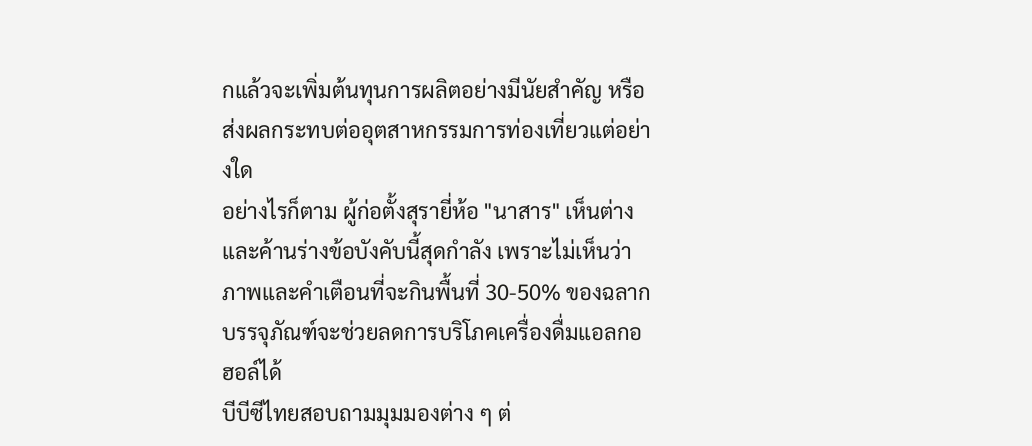กแล้วจะเพิ่มต้นทุนการผลิตอย่างมีนัยสำคัญ หรือส่งผลกระทบต่ออุตสาหกรรมการท่องเที่ยวแต่อย่างใด
อย่างไรก็ตาม ผู้ก่อตั้งสุรายี่ห้อ "นาสาร" เห็นต่างและค้านร่างข้อบังคับนี้สุดกำลัง เพราะไม่เห็นว่าภาพและคำเตือนที่จะกินพื้นที่ 30-50% ของฉลากบรรจุภัณฑ์จะช่วยลดการบริโภคเครื่องดื่มแอลกอฮอล์ได้
บีบีซีไทยสอบถามมุมมองต่าง ๆ ต่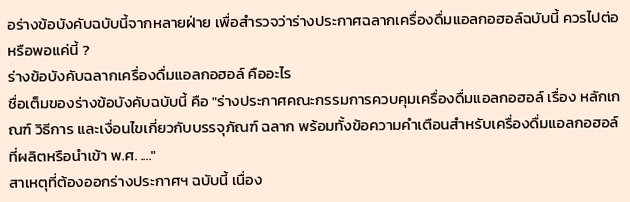อร่างข้อบังคับฉบับนี้จากหลายฝ่าย เพื่อสำรวจว่าร่างประกาศฉลากเครื่องดื่มแอลกอฮอล์ฉบับนี้ ควรไปต่อหรือพอแค่นี้ ?
ร่างข้อบังคับฉลากเครื่องดื่มแอลกอฮอล์ คืออะไร
ชื่อเต็มของร่างข้อบังคับฉบับนี้ คือ "ร่างประกาศคณะกรรมการควบคุมเครื่องดื่มแอลกอฮอล์ เรื่อง หลักเกณฑ์ วิธีการ และเงื่อนไขเกี่ยวกับบรรจุภัณฑ์ ฉลาก พร้อมทั้งข้อความคำเตือนสำหรับเครื่องดื่มแอลกอฮอล์ที่ผลิตหรือนำเข้า พ.ศ. ...."
สาเหตุที่ต้องออกร่างประกาศฯ ฉบับนี้ เนื่อง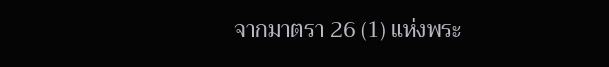จากมาตรา 26 (1) แห่งพระ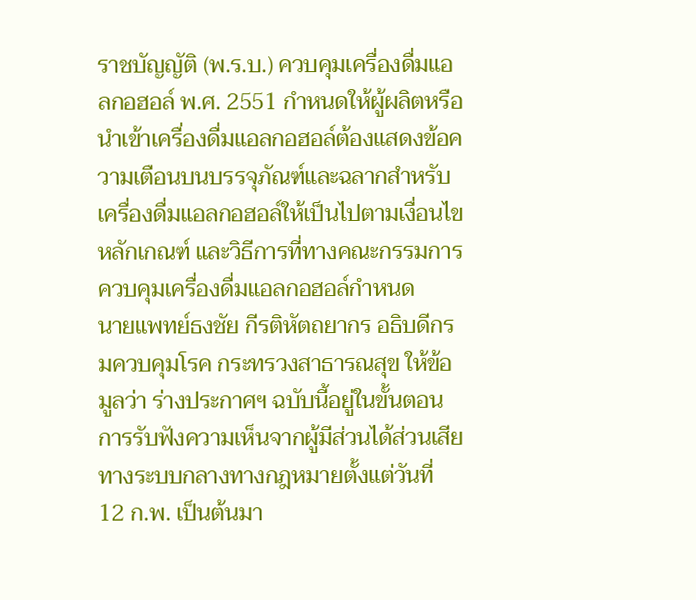ราชบัญญัติ (พ.ร.บ.) ควบคุมเครื่องดื่มแอลกอฮอล์ พ.ศ. 2551 กำหนดให้ผู้ผลิตหรือนำเข้าเครื่องดื่มแอลกอฮอล์ต้องแสดงข้อความเตือนบนบรรจุภัณฑ์และฉลากสำหรับเครื่องดื่มแอลกอฮอล์ให้เป็นไปตามเงื่อนไข หลักเกณฑ์ และวิธีการที่ทางคณะกรรมการควบคุมเครื่องดื่มแอลกอฮอล์กำหนด
นายแพทย์ธงชัย กีรติหัตถยากร อธิบดีกรมควบคุมโรค กระทรวงสาธารณสุข ให้ข้อมูลว่า ร่างประกาศฯ ฉบับนี้อยู่ในขั้นตอนการรับฟังความเห็นจากผู้มีส่วนได้ส่วนเสียทางระบบกลางทางกฎหมายตั้งแต่วันที่ 12 ก.พ. เป็นต้นมา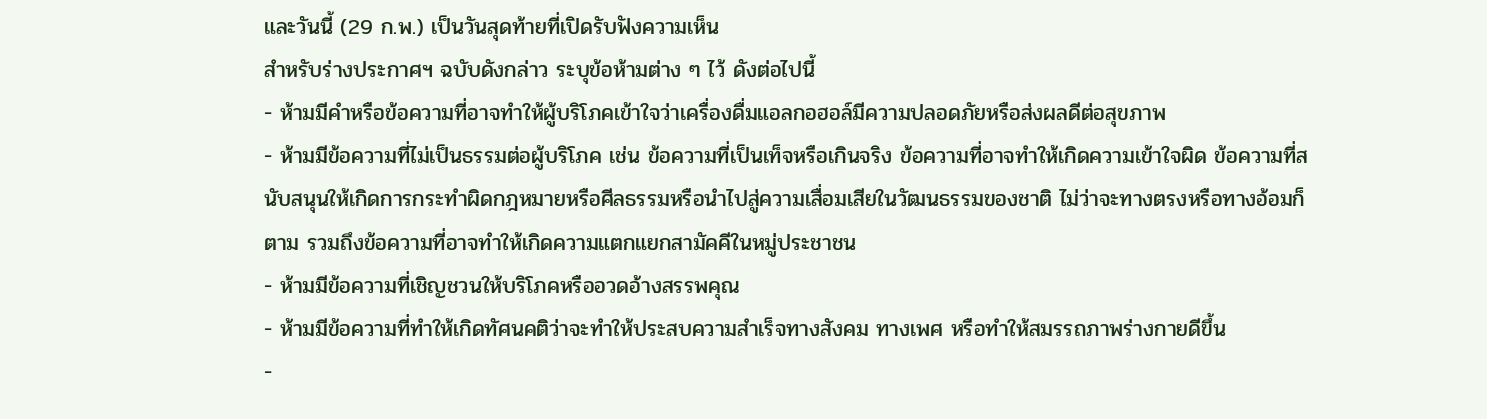และวันนี้ (29 ก.พ.) เป็นวันสุดท้ายที่เปิดรับฟังความเห็น
สำหรับร่างประกาศฯ ฉบับดังกล่าว ระบุข้อห้ามต่าง ๆ ไว้ ดังต่อไปนี้
- ห้ามมีคำหรือข้อความที่อาจทำให้ผู้บริโภคเข้าใจว่าเครื่องดื่มแอลกอฮอล์มีความปลอดภัยหรือส่งผลดีต่อสุขภาพ
- ห้ามมีข้อความที่ไม่เป็นธรรมต่อผู้บริโภค เช่น ข้อความที่เป็นเท็จหรือเกินจริง ข้อความที่อาจทำให้เกิดความเข้าใจผิด ข้อความที่สนับสนุนให้เกิดการกระทำผิดกฎหมายหรือศีลธรรมหรือนำไปสู่ความเสื่อมเสียในวัฒนธรรมของชาติ ไม่ว่าจะทางตรงหรือทางอ้อมก็ตาม รวมถึงข้อความที่อาจทำให้เกิดความแตกแยกสามัคคีในหมู่ประชาชน
- ห้ามมีข้อความที่เชิญชวนให้บริโภคหรืออวดอ้างสรรพคุณ
- ห้ามมีข้อความที่ทำให้เกิดทัศนคติว่าจะทำให้ประสบความสำเร็จทางสังคม ทางเพศ หรือทำให้สมรรถภาพร่างกายดีขึ้น
-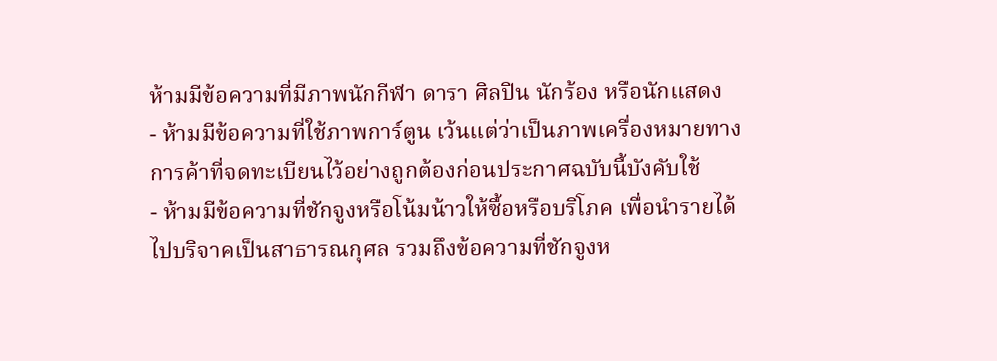ห้ามมีข้อความที่มีภาพนักกีฬา ดารา ศิลปิน นักร้อง หรือนักแสดง
- ห้ามมีข้อความที่ใช้ภาพการ์ตูน เว้นแต่ว่าเป็นภาพเครื่องหมายทางการค้าที่จดทะเบียนไว้อย่างถูกต้องก่อนประกาศฉบับนี้บังคับใช้
- ห้ามมีข้อความที่ชักจูงหรือโน้มน้าวให้ซื้อหรือบริโภค เพื่อนำรายได้ไปบริจาคเป็นสาธารณกุศล รวมถึงข้อความที่ชักจูงห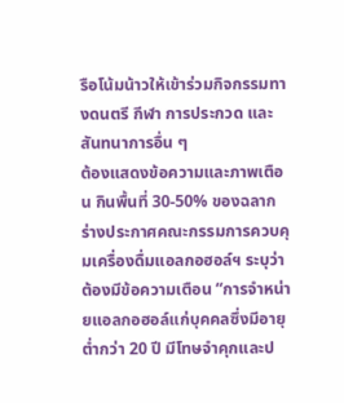รือโน้มน้าวให้เข้าร่วมกิจกรรมทางดนตรี กีฬา การประกวด และสันทนาการอื่น ๆ
ต้องแสดงข้อความและภาพเตือน กินพื้นที่ 30-50% ของฉลาก
ร่างประกาศคณะกรรมการควบคุมเครื่องดื่มแอลกอฮอล์ฯ ระบุว่า ต้องมีข้อความเตือน “การจำหน่ายแอลกอฮอล์แก่บุคคลซึ่งมีอายุต่ำกว่า 20 ปี มีโทษจำคุกและป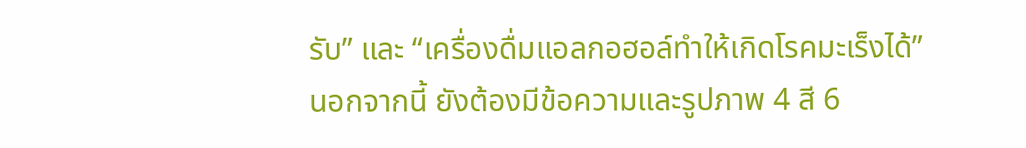รับ” และ “เครื่องดื่มแอลกอฮอล์ทำให้เกิดโรคมะเร็งได้”
นอกจากนี้ ยังต้องมีข้อความและรูปภาพ 4 สี 6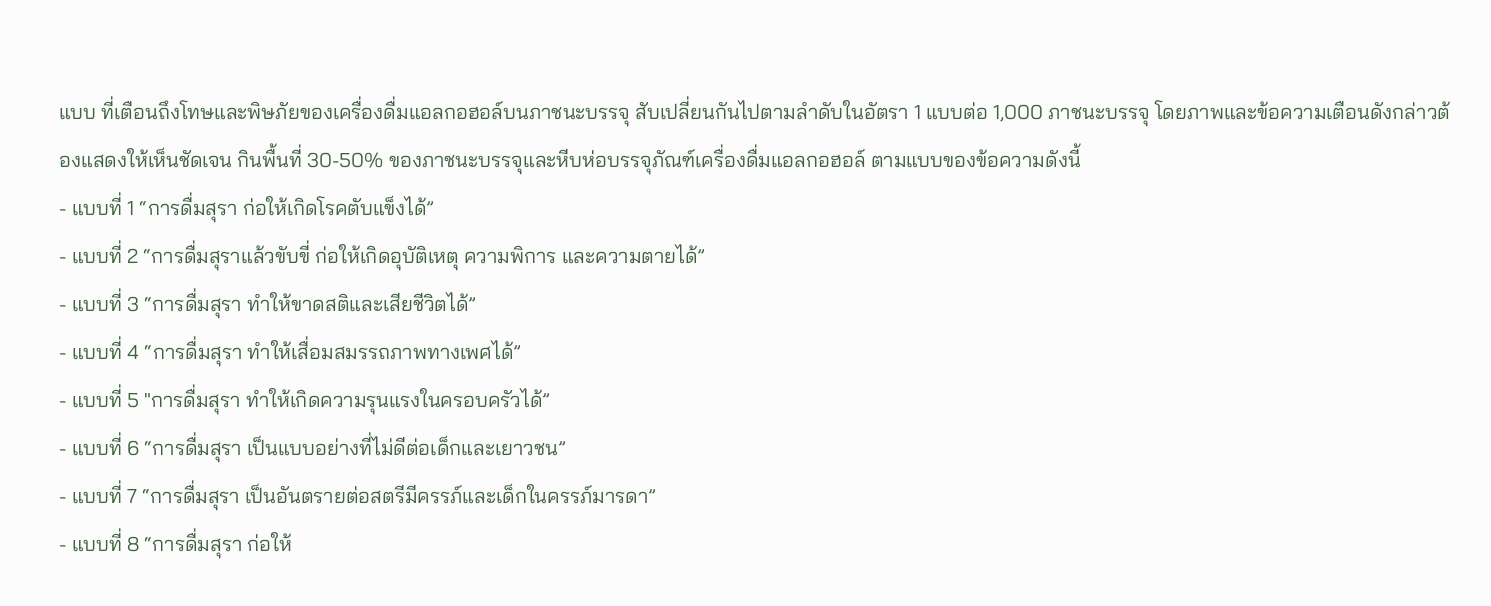แบบ ที่เตือนถึงโทษและพิษภัยของเครื่องดื่มแอลกอฮอล์บนภาชนะบรรจุ สับเปลี่ยนกันไปตามลำดับในอัตรา 1 แบบต่อ 1,000 ภาชนะบรรจุ โดยภาพและข้อความเตือนดังกล่าวต้องแสดงให้เห็นชัดเจน กินพื้นที่ 30-50% ของภาชนะบรรจุและหีบห่อบรรจุภัณฑ์เครื่องดื่มแอลกอฮอล์ ตามแบบของข้อความดังนี้
- แบบที่ 1 “การดื่มสุรา ก่อให้เกิดโรคตับแข็งได้”
- แบบที่ 2 “การดื่มสุราแล้วขับขี่ ก่อให้เกิดอุบัติเหตุ ความพิการ และความตายได้”
- แบบที่ 3 “การดื่มสุรา ทำให้ขาดสติและเสียชีวิตได้”
- แบบที่ 4 “การดื่มสุรา ทำให้เสื่อมสมรรถภาพทางเพศได้”
- แบบที่ 5 "การดื่มสุรา ทำให้เกิดความรุนแรงในครอบครัวได้”
- แบบที่ 6 “การดื่มสุรา เป็นแบบอย่างที่ไม่ดีต่อเด็กและเยาวชน”
- แบบที่ 7 “การดื่มสุรา เป็นอันตรายต่อสตรีมีครรภ์และเด็กในครรภ์มารดา”
- แบบที่ 8 “การดื่มสุรา ก่อให้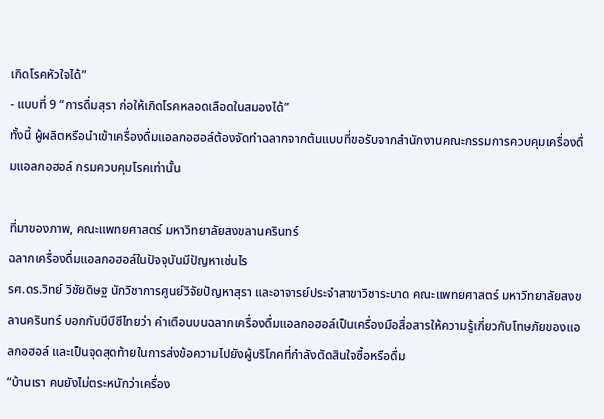เกิดโรคหัวใจได้”
- แบบที่ 9 “การดื่มสุรา ก่อให้เกิดโรคหลอดเลือดในสมองได้”
ทั้งนี้ ผู้ผลิตหรือนำเข้าเครื่องดื่มแอลกอฮอล์ต้องจัดทำฉลากจากต้นแบบที่ขอรับจากสำนักงานคณะกรรมการควบคุมเครื่องดื่มแอลกอฮอล์ กรมควบคุมโรคเท่านั้น

ที่มาของภาพ, คณะแพทยศาสตร์ มหาวิทยาลัยสงขลานครินทร์
ฉลากเครื่องดื่มแอลกอฮอล์ในปัจจุบันมีปัญหาเช่นไร
รศ.ดร.วิทย์ วิชัยดิษฐ นักวิชาการศูนย์วิจัยปัญหาสุรา และอาจารย์ประจำสาขาวิชาระบาด คณะแพทยศาสตร์ มหาวิทยาลัยสงขลานครินทร์ บอกกับบีบีซีไทยว่า คำเตือนบนฉลากเครื่องดื่มแอลกอฮอล์เป็นเครื่องมือสื่อสารให้ความรู้เกี่ยวกับโทษภัยของแอลกอฮอล์ และเป็นจุดสุดท้ายในการส่งข้อความไปยังผู้บริโภคที่กำลังตัดสินใจซื้อหรือดื่ม
“บ้านเรา คนยังไม่ตระหนักว่าเครื่อง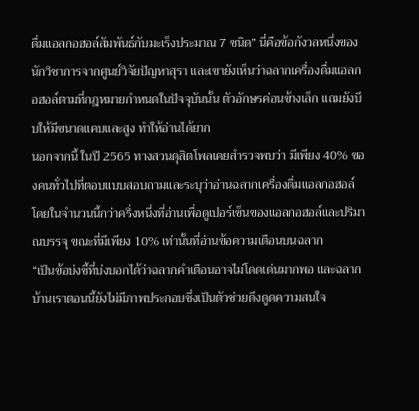ดื่มแอลกอฮอล์สัมพันธ์กับมะเร็งประมาณ 7 ชนิด” นี่คือข้อกังวลหนึ่งของนักวิชาการจากศูนย์วิจัยปัญหาสุรา และเขายังเห็นว่าฉลากเครื่องดื่มแอลกอฮอล์ตามที่กฎหมายกำหนดในปัจจุบันนั้น ตัวอักษรค่อนข้างเล็ก แถมยังบีบให้มีขนาดแคบและสูง ทำให้อ่านได้ยาก
นอกจากนี้ ในปี 2565 ทางสวนดุสิตโพลเคยสำรวจพบว่า มีเพียง 40% ของคนทั่วไปที่ตอบแบบสอบถามและระบุว่าอ่านฉลากเครื่องดื่มแอลกอฮอล์ โดยในจำนวนนี้กว่าครึ่งหนึ่งที่อ่านเพื่อดูเปอร์เซ็นของแอลกอฮอล์และปริมาณบรรจุ ขณะที่มีเพียง 10% เท่านั้นที่อ่านข้อความเตือนบนฉลาก
“เป็นข้อบ่งชี้ที่บ่งบอกได้ว่าฉลากคำเตือนอาจไม่โดดเด่นมากพอ และฉลากบ้านเราตอนนี้ยังไม่มีภาพประกอบซึ่งเป็นตัวช่วยดึงดูดความสนใจ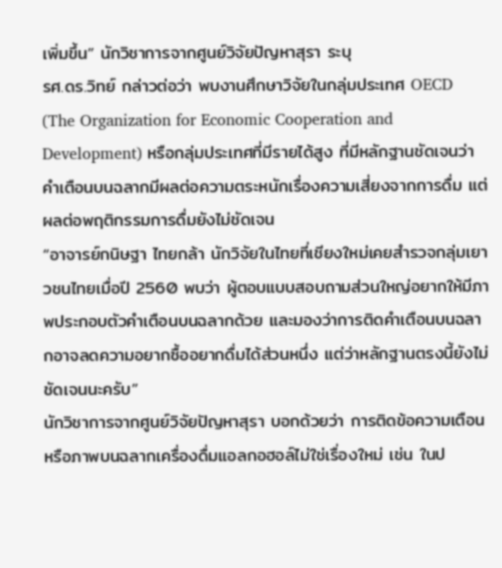เพิ่มขึ้น” นักวิชาการจากศูนย์วิจัยปัญหาสุรา ระบุ
รศ.ดร.วิทย์ กล่าวต่อว่า พบงานศึกษาวิจัยในกลุ่มประเทศ OECD (The Organization for Economic Cooperation and Development) หรือกลุ่มประเทศที่มีรายได้สูง ที่มีหลักฐานชัดเจนว่าคำเตือนบนฉลากมีผลต่อความตระหนักเรื่องความเสี่ยงจากการดื่ม แต่ผลต่อพฤติกรรมการดื่มยังไม่ชัดเจน
“อาจารย์กนิษฐา ไทยกล้า นักวิจัยในไทยที่เชียงใหม่เคยสำรวจกลุ่มเยาวชนไทยเมื่อปี 2560 พบว่า ผู้ตอบแบบสอบถามส่วนใหญ่อยากให้มีภาพประกอบตัวคำเตือนบนฉลากด้วย และมองว่าการติดคำเตือนบนฉลากอาจลดความอยากซื้ออยากดื่มได้ส่วนหนึ่ง แต่ว่าหลักฐานตรงนี้ยังไม่ชัดเจนนะครับ”
นักวิชาการจากศูนย์วิจัยปัญหาสุรา บอกด้วยว่า การติดข้อความเตือนหรือภาพบนฉลากเครื่องดื่มแอลกอฮอล์ไม่ใช่เรื่องใหม่ เช่น ในป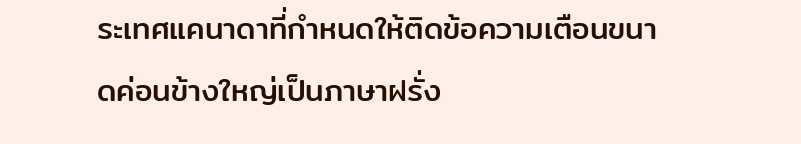ระเทศแคนาดาที่กำหนดให้ติดข้อความเตือนขนาดค่อนข้างใหญ่เป็นภาษาฝรั่ง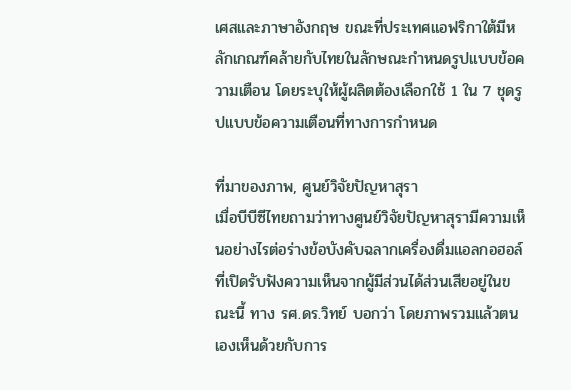เศสและภาษาอังกฤษ ขณะที่ประเทศแอฟริกาใต้มีหลักเกณฑ์คล้ายกับไทยในลักษณะกำหนดรูปแบบข้อความเตือน โดยระบุให้ผู้ผลิตต้องเลือกใช้ 1 ใน 7 ชุดรูปแบบข้อความเตือนที่ทางการกำหนด

ที่มาของภาพ, ศูนย์วิจัยปัญหาสุรา
เมื่อบีบีซีไทยถามว่าทางศูนย์วิจัยปัญหาสุรามีความเห็นอย่างไรต่อร่างข้อบังคับฉลากเครื่องดื่มแอลกอฮอล์ที่เปิดรับฟังความเห็นจากผู้มีส่วนได้ส่วนเสียอยู่ในขณะนี้ ทาง รศ.ดร.วิทย์ บอกว่า โดยภาพรวมแล้วตนเองเห็นด้วยกับการ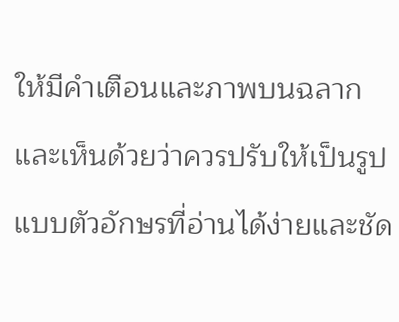ให้มีคำเตือนและภาพบนฉลาก และเห็นด้วยว่าควรปรับให้เป็นรูปแบบตัวอักษรที่อ่านได้ง่ายและชัด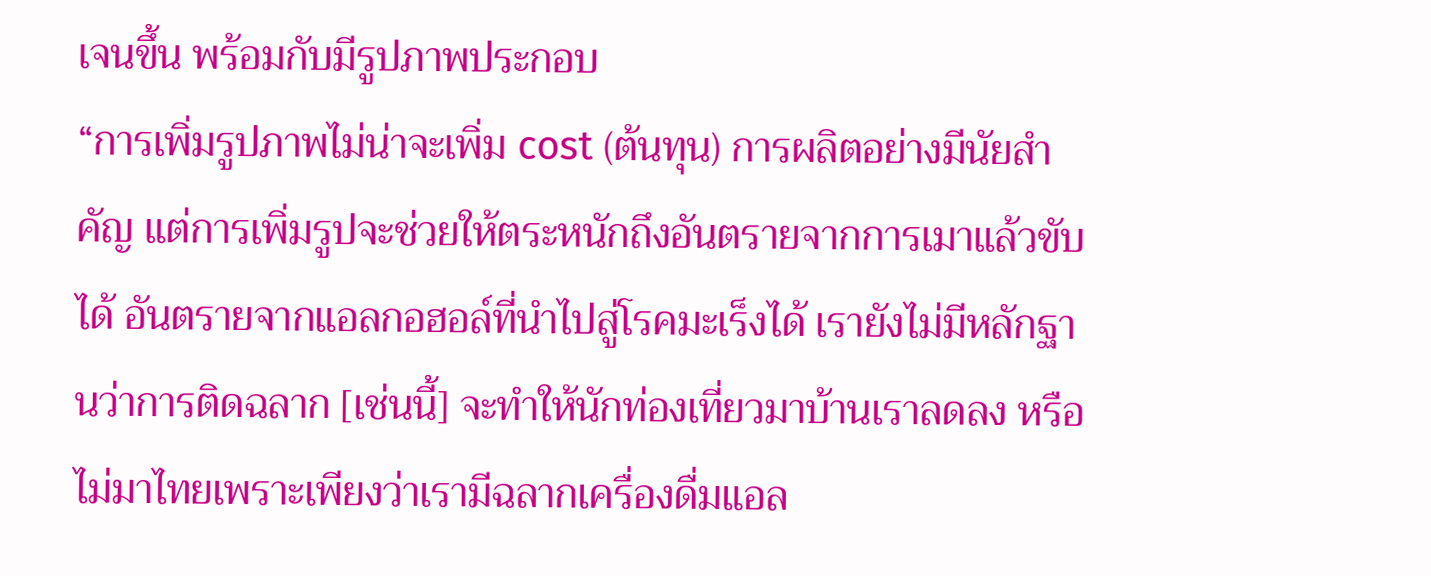เจนขึ้น พร้อมกับมีรูปภาพประกอบ
“การเพิ่มรูปภาพไม่น่าจะเพิ่ม cost (ต้นทุน) การผลิตอย่างมีนัยสำคัญ แต่การเพิ่มรูปจะช่วยให้ตระหนักถึงอันตรายจากการเมาแล้วขับได้ อันตรายจากแอลกอฮอล์ที่นำไปสู่โรคมะเร็งได้ เรายังไม่มีหลักฐานว่าการติดฉลาก [เช่นนี้] จะทำให้นักท่องเที่ยวมาบ้านเราลดลง หรือไม่มาไทยเพราะเพียงว่าเรามีฉลากเครื่องดื่มแอล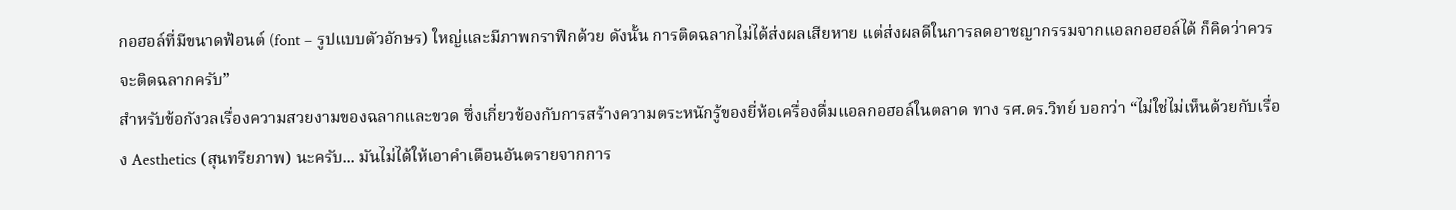กอฮอล์ที่มีขนาดฟ้อนต์ (font – รูปแบบตัวอักษร) ใหญ่และมีภาพกราฟิกด้วย ดังนั้น การติดฉลากไม่ได้ส่งผลเสียหาย แต่ส่งผลดีในการลดอาชญากรรมจากแอลกอฮอล์ได้ ก็คิดว่าควรจะติดฉลากครับ”
สำหรับข้อกังวลเรื่องความสวยงามของฉลากและขวด ซึ่งเกี่ยวข้องกับการสร้างความตระหนักรู้ของยี่ห้อเครื่องดื่มแอลกอฮอล์ในตลาด ทาง รศ.ดร.วิทย์ บอกว่า “ไม่ใช่ไม่เห็นด้วยกับเรื่อง Aesthetics (สุนทรียภาพ) นะครับ... มันไม่ได้ให้เอาคำเตือนอันตรายจากการ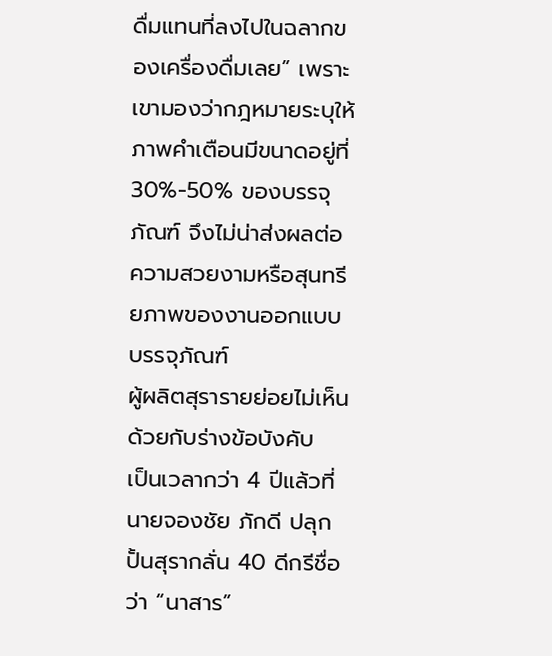ดื่มแทนที่ลงไปในฉลากของเครื่องดื่มเลย” เพราะเขามองว่ากฎหมายระบุให้ภาพคำเตือนมีขนาดอยู่ที่ 30%-50% ของบรรจุภัณฑ์ จึงไม่น่าส่งผลต่อความสวยงามหรือสุนทรียภาพของงานออกแบบบรรจุภัณฑ์
ผู้ผลิตสุรารายย่อยไม่เห็นด้วยกับร่างข้อบังคับ
เป็นเวลากว่า 4 ปีแล้วที่นายจองชัย ภักดี ปลุกปั้นสุรากลั่น 40 ดีกรีชื่อว่า “นาสาร”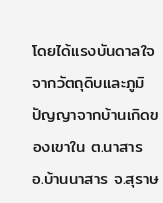โดยได้แรงบันดาลใจจากวัตถุดิบและภูมิปัญญาจากบ้านเกิดของเขาใน ต.นาสาร อ.บ้านนาสาร จ.สุราษ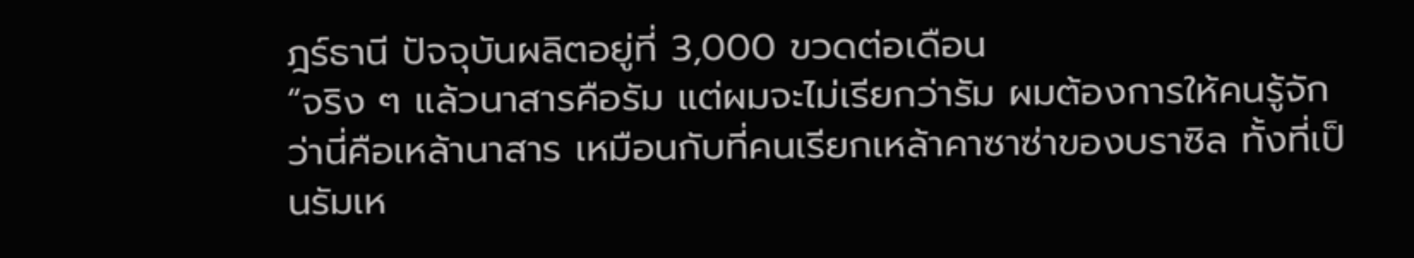ฎร์ธานี ปัจจุบันผลิตอยู่ที่ 3,000 ขวดต่อเดือน
“จริง ๆ แล้วนาสารคือรัม แต่ผมจะไม่เรียกว่ารัม ผมต้องการให้คนรู้จักว่านี่คือเหล้านาสาร เหมือนกับที่คนเรียกเหล้าคาซาซ่าของบราซิล ทั้งที่เป็นรัมเห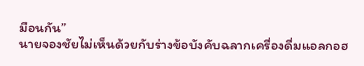มือนกัน”
นายจองชัยไม่เห็นด้วยกับร่างข้อบังคับฉลากเครื่องดื่มแอลกอฮ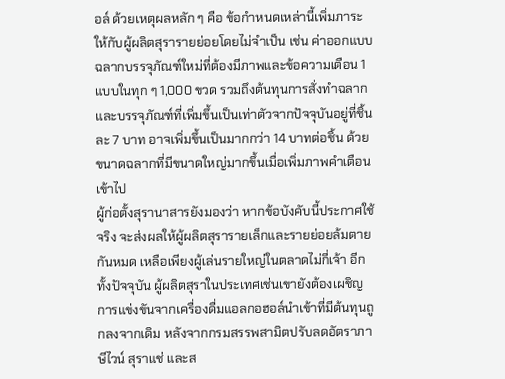อล์ ด้วยเหตุผลหลัก ๆ คือ ข้อกำหนดเหล่านี้เพิ่มภาระให้กับผู้ผลิตสุรารายย่อยโดยไม่จำเป็น เช่น ค่าออกแบบฉลากบรรจุภัณฑ์ใหม่ที่ต้องมีภาพและข้อความเตือน 1 แบบในทุก ๆ 1,000 ขวด รวมถึงต้นทุนการสั่งทำฉลากและบรรจุภัณฑ์ที่เพิ่มขึ้นเป็นเท่าตัวจากปัจจุบันอยู่ที่ชิ้นละ 7 บาท อาจเพิ่มขึ้นเป็นมากกว่า 14 บาทต่อชิ้น ด้วยขนาดฉลากที่มีขนาดใหญ่มากขึ้นเมื่อเพิ่มภาพคำเตือนเข้าไป
ผู้ก่อตั้งสุรานาสารยังมองว่า หากข้อบังคับนี้ประกาศใช้จริง จะส่งผลให้ผู้ผลิตสุรารายเล็กและรายย่อยล้มตายกันหมด เหลือเพียงผู้เล่นรายใหญ่ในตลาดไม่กี่เจ้า อีกทั้งปัจจุบัน ผู้ผลิตสุราในประเทศเช่นเขายังต้องเผชิญการแข่งขันจากเครื่องดื่มแอลกอฮอล์นำเข้าที่มีต้นทุนถูกลงจากเดิม หลังจากกรมสรรพสามิตปรับลดอัตราภาษีไวน์ สุราแช่ และส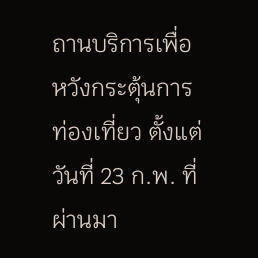ถานบริการเพื่อหวังกระตุ้นการท่องเที่ยว ตั้งแต่วันที่ 23 ก.พ. ที่ผ่านมา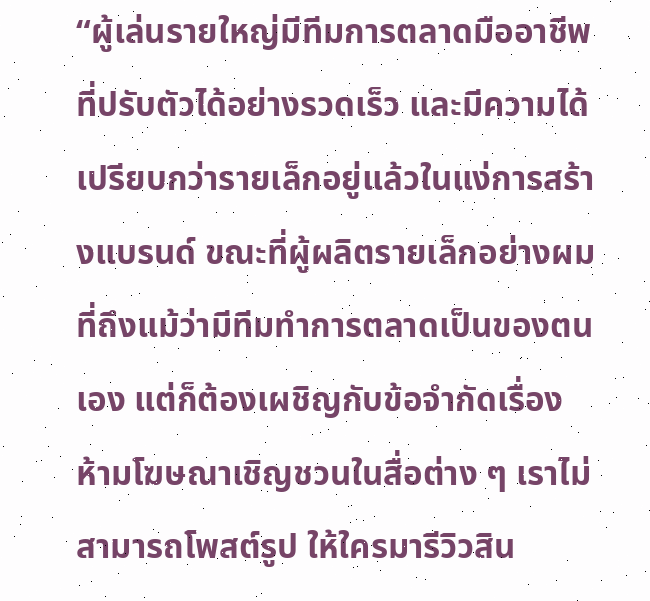“ผู้เล่นรายใหญ่มีทีมการตลาดมืออาชีพที่ปรับตัวได้อย่างรวดเร็ว และมีความได้เปรียบกว่ารายเล็กอยู่แล้วในแง่การสร้างแบรนด์ ขณะที่ผู้ผลิตรายเล็กอย่างผมที่ถึงแม้ว่ามีทีมทำการตลาดเป็นของตนเอง แต่ก็ต้องเผชิญกับข้อจำกัดเรื่องห้ามโฆษณาเชิญชวนในสื่อต่าง ๆ เราไม่สามารถโพสต์รูป ให้ใครมารีวิวสิน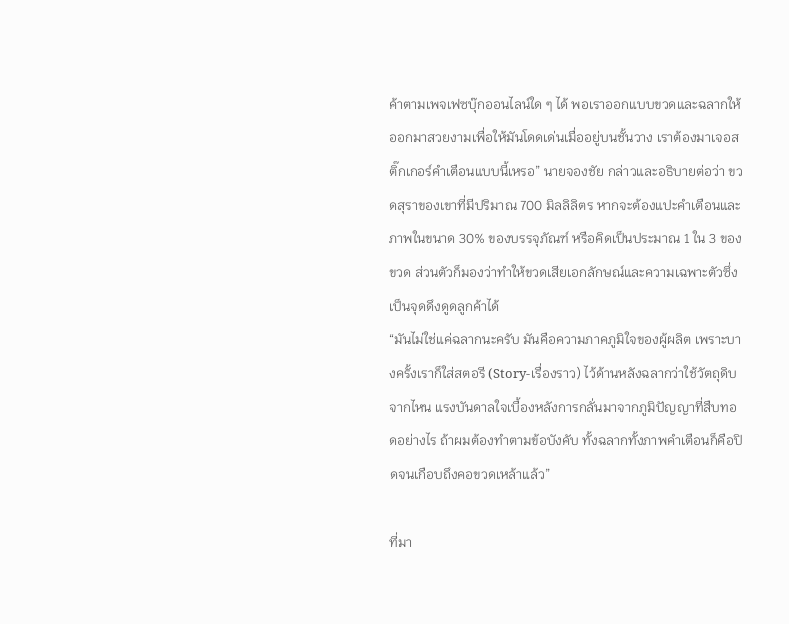ค้าตามเพจเฟซบุ๊กออนไลน์ใด ๆ ได้ พอเราออกแบบขวดและฉลากให้ออกมาสวยงามเพื่อให้มันโดดเด่นเมื่ออยู่บนชั้นวาง เราต้องมาเจอสติ๊กเกอร์คำเตือนแบบนี้เหรอ” นายจองชัย กล่าวและอธิบายต่อว่า ขวดสุราของเขาที่มีปริมาณ 700 มิลลิลิตร หากจะต้องแปะคำเตือนและภาพในขนาด 30% ของบรรจุภัณฑ์ หรือคิดเป็นประมาณ 1 ใน 3 ของขวด ส่วนตัวก็มองว่าทำให้ขวดเสียเอกลักษณ์และความเฉพาะตัวซึ่งเป็นจุดดึงดูดลูกค้าได้
“มันไม่ใช่แค่ฉลากนะครับ มันคือความภาคภูมิใจของผู้ผลิต เพราะบางครั้งเราก็ใส่สตอรี (Story-เรื่องราว) ไว้ด้านหลังฉลากว่าใช้วัตถุดิบจากไหน แรงบันดาลใจเบื้องหลังการกลั่นมาจากภูมิปัญญาที่สืบทอดอย่างไร ถ้าผมต้องทำตามข้อบังคับ ทั้งฉลากทั้งภาพคำเตือนก็คือปิดจนเกือบถึงคอขวดเหล้าแล้ว”

ที่มา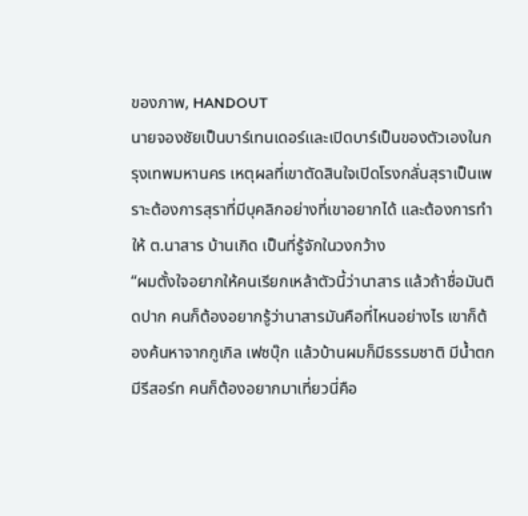ของภาพ, HANDOUT
นายจองชัยเป็นบาร์เทนเดอร์และเปิดบาร์เป็นของตัวเองในกรุงเทพมหานคร เหตุผลที่เขาตัดสินใจเปิดโรงกลั่นสุราเป็นเพราะต้องการสุราที่มีบุคลิกอย่างที่เขาอยากได้ และต้องการทำให้ ต.นาสาร บ้านเกิด เป็นที่รู้จักในวงกว้าง
“ผมตั้งใจอยากให้คนเรียกเหล้าตัวนี้ว่านาสาร แล้วถ้าชื่อมันติดปาก คนก็ต้องอยากรู้ว่านาสารมันคือที่ไหนอย่างไร เขาก็ต้องค้นหาจากกูเกิล เฟซบุ๊ก แล้วบ้านผมก็มีธรรมชาติ มีน้ำตก มีรีสอร์ท คนก็ต้องอยากมาเที่ยวนี่คือ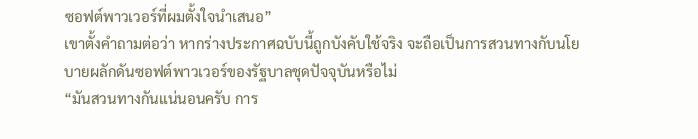ซอฟต์พาวเวอร์ที่ผมตั้งใจนำเสนอ”
เขาตั้งคำถามต่อว่า หากร่างประกาศฉบับนี้ถูกบังคับใช้จริง จะถือเป็นการสวนทางกับนโยบายผลักดันซอฟต์พาวเวอร์ของรัฐบาลชุดปัจจุบันหรือไม่
“มันสวนทางกันแน่นอนครับ การ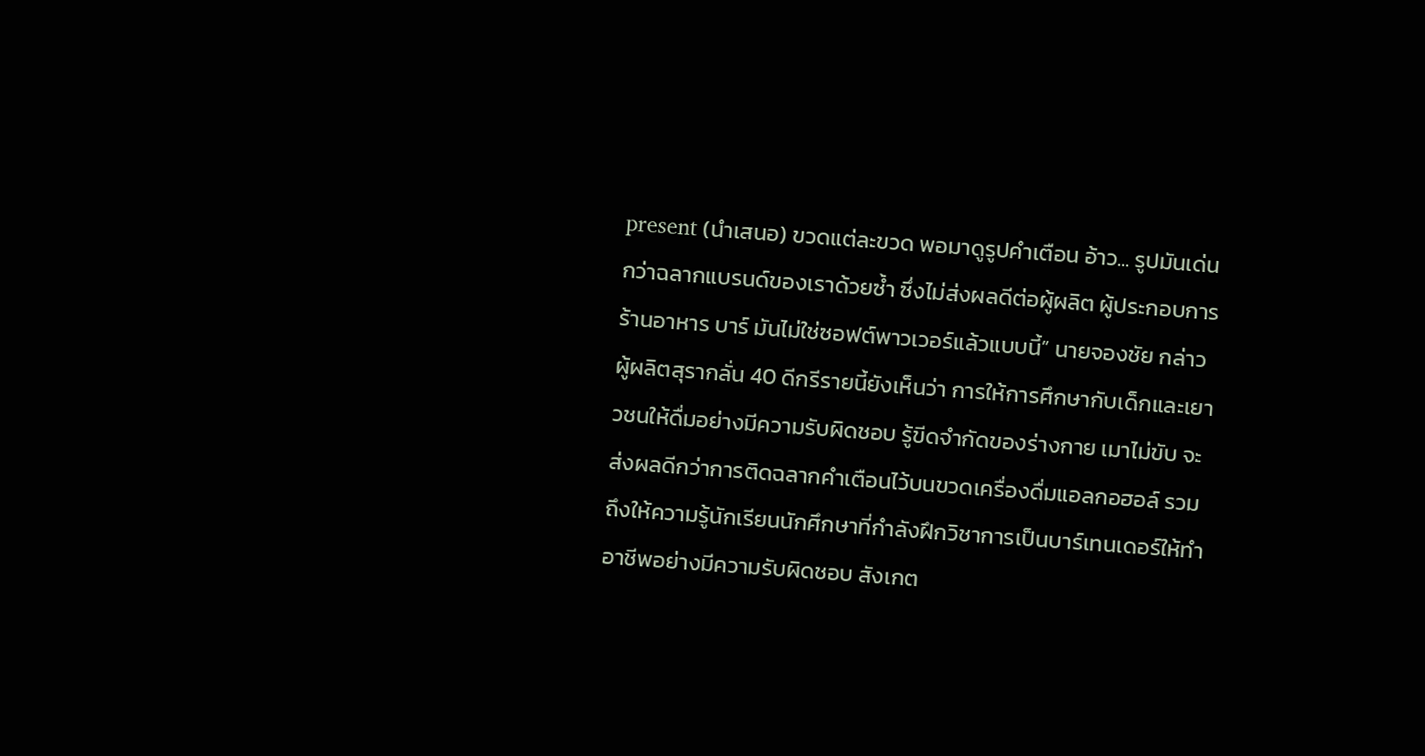present (นำเสนอ) ขวดแต่ละขวด พอมาดูรูปคำเตือน อ้าว... รูปมันเด่นกว่าฉลากแบรนด์ของเราด้วยซ้ำ ซึ่งไม่ส่งผลดีต่อผู้ผลิต ผู้ประกอบการร้านอาหาร บาร์ มันไม่ใช่ซอฟต์พาวเวอร์แล้วแบบนี้” นายจองชัย กล่าว
ผู้ผลิตสุรากลั่น 40 ดีกรีรายนี้ยังเห็นว่า การให้การศึกษากับเด็กและเยาวชนให้ดื่มอย่างมีความรับผิดชอบ รู้ขีดจำกัดของร่างกาย เมาไม่ขับ จะส่งผลดีกว่าการติดฉลากคำเตือนไว้บนขวดเครื่องดื่มแอลกอฮอล์ รวมถึงให้ความรู้นักเรียนนักศึกษาที่กำลังฝึกวิชาการเป็นบาร์เทนเดอร์ให้ทำอาชีพอย่างมีความรับผิดชอบ สังเกต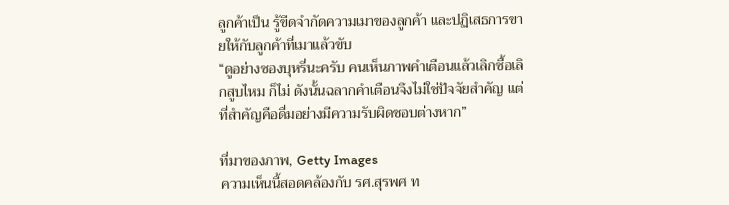ลูกค้าเป็น รู้ขีดจำกัดความเมาของลูกค้า และปฏิเสธการขายให้กับลูกค้าที่เมาแล้วขับ
“ดูอย่างซองบุหรี่นะครับ คนเห็นภาพคำเตือนแล้วเลิกซื้อเลิกสูบไหม ก็ไม่ ดังนั้นฉลากคำเตือนจึงไม่ใช่ปัจจัยสำคัญ แต่ที่สำคัญคือดื่มอย่างมีความรับผิดชอบต่างหาก”

ที่มาของภาพ, Getty Images
ความเห็นนี้สอดคล้องกับ รศ.สุรพศ ท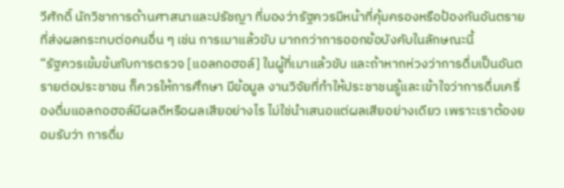วีศักดิ์ นักวิชาการด้านศาสนาและปรัชญา ที่มองว่ารัฐควรมีหน้าที่คุ้มครองหรือป้องกันอันตรายที่ส่งผลกระทบต่อคนอื่น ๆ เช่น การเมาแล้วขับ มากกว่าการออกข้อบังคับในลักษณะนี้
“รัฐควรเข้มข้นกับการตรวจ [แอลกอฮอล์] ในผู้ที่เมาแล้วขับ และถ้าหากห่วงว่าการดื่มเป็นอันตรายต่อประชาชน ก็ควรให้การศึกษา มีข้อมูล งานวิจัยที่ทำให้ประชาชนรู้และเข้าใจว่าการดื่มเครื่องดื่มแอลกอฮอล์มีผลดีหรือผลเสียอย่างไร ไม่ใช่นำเสนอแต่ผลเสียอย่างเดียว เพราะเราต้องยอมรับว่า การดื่ม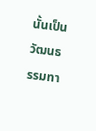นั้นเป็นวัฒนธรรมทา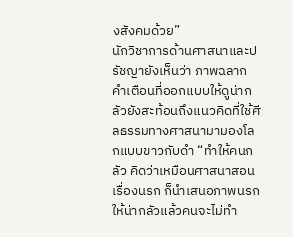งสังคมด้วย”
นักวิชาการด้านศาสนาและปรัชญายังเห็นว่า ภาพฉลากคำเตือนที่ออกแบบให้ดูน่ากลัวยังสะท้อนถึงแนวคิดที่ใช้ศีลธรรมทางศาสนามามองโลกแบบขาวกับดำ “ทำให้คนกลัว คิดว่าเหมือนศาสนาสอนเรื่องนรก ก็นำเสนอภาพนรกให้น่ากลัวแล้วคนจะไม่ทำ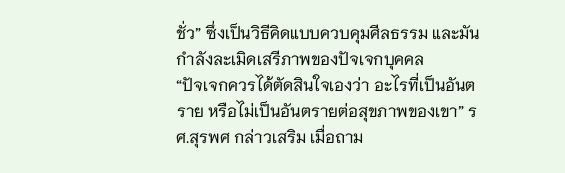ชั่ว” ซึ่งเป็นวิธีคิดแบบควบคุมศีลธรรม และมันกำลังละเมิดเสรีภาพของปัจเจกบุคคล
“ปัจเจกควรได้ตัดสินใจเองว่า อะไรที่เป็นอันตราย หรือไม่เป็นอันตรายต่อสุขภาพของเขา” รศ.สุรพศ กล่าวเสริม เมื่อถาม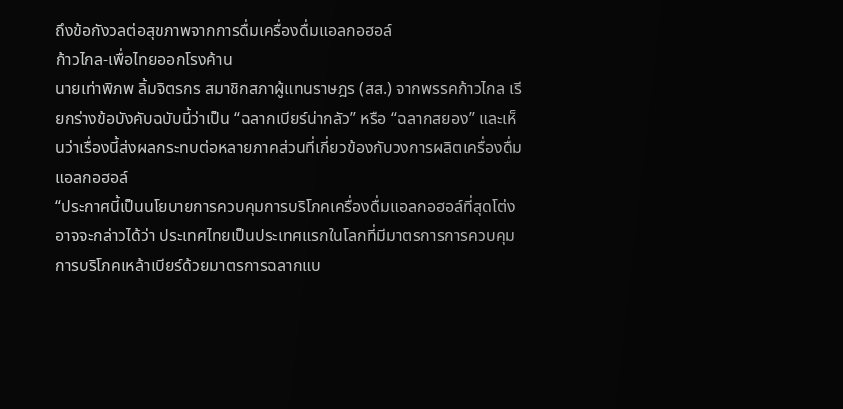ถึงข้อกังวลต่อสุขภาพจากการดื่มเครื่องดื่มแอลกอฮอล์
ก้าวไกล-เพื่อไทยออกโรงค้าน
นายเท่าพิภพ ลิ้มจิตรกร สมาชิกสภาผู้แทนราษฎร (สส.) จากพรรคก้าวไกล เรียกร่างข้อบังคับฉบับนี้ว่าเป็น “ฉลากเบียร์น่ากลัว” หรือ “ฉลากสยอง” และเห็นว่าเรื่องนี้ส่งผลกระทบต่อหลายภาคส่วนที่เกี่ยวข้องกับวงการผลิตเครื่องดื่มแอลกอฮอล์
“ประกาศนี้เป็นนโยบายการควบคุมการบริโภคเครื่องดื่มแอลกอฮอล์ที่สุดโต่ง อาจจะกล่าวได้ว่า ประเทศไทยเป็นประเทศแรกในโลกที่มีมาตรการการควบคุมการบริโภคเหล้าเบียร์ด้วยมาตรการฉลากแบ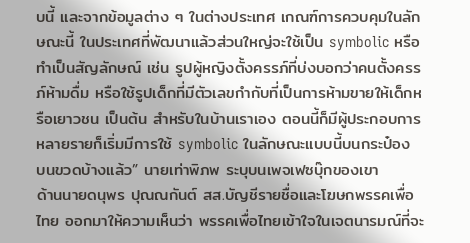บนี้ และจากข้อมูลต่าง ๆ ในต่างประเทศ เกณฑ์การควบคุมในลักษณะนี้ ในประเทศที่พัฒนาแล้วส่วนใหญ่จะใช้เป็น symbolic หรือทำเป็นสัญลักษณ์ เช่น รูปผู้หญิงตั้งครรภ์ที่บ่งบอกว่าคนตั้งครรภ์ห้ามดื่ม หรือใช้รูปเด็กที่มีตัวเลขกำกับที่เป็นการห้ามขายให้เด็กหรือเยาวชน เป็นต้น สำหรับในบ้านเราเอง ตอนนี้ก็มีผู้ประกอบการหลายรายก็เริ่มมีการใช้ symbolic ในลักษณะแบบนี้บนกระป๋อง บนขวดบ้างแล้ว” นายเท่าพิภพ ระบุบนเพจเฟซบุ๊กของเขา
ด้านนายดนุพร ปุณณกันต์ สส.บัญชีรายชื่อและโฆษกพรรคเพื่อไทย ออกมาให้ความเห็นว่า พรรคเพื่อไทยเข้าใจในเจตนารมณ์ที่จะ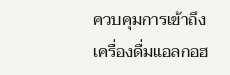ควบคุมการเข้าถึงเครื่องดื่มแอลกอฮ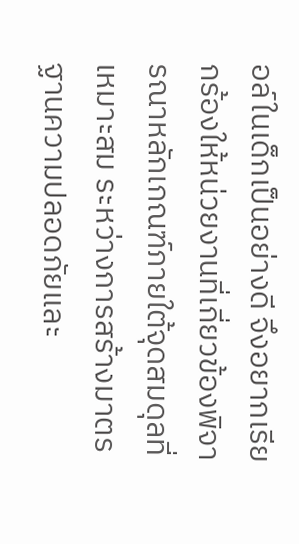อล์ในเด็กเป็นอย่างดี จึงอยากเรียกร้องให้หน่วยงานที่เกี่ยวข้องพิจารณาหลักเกณฑ์ภายใต้จุดสมดุลที่เหมาะสม ระหว่างการสร้างมาตรฐานความปลอดภัยและ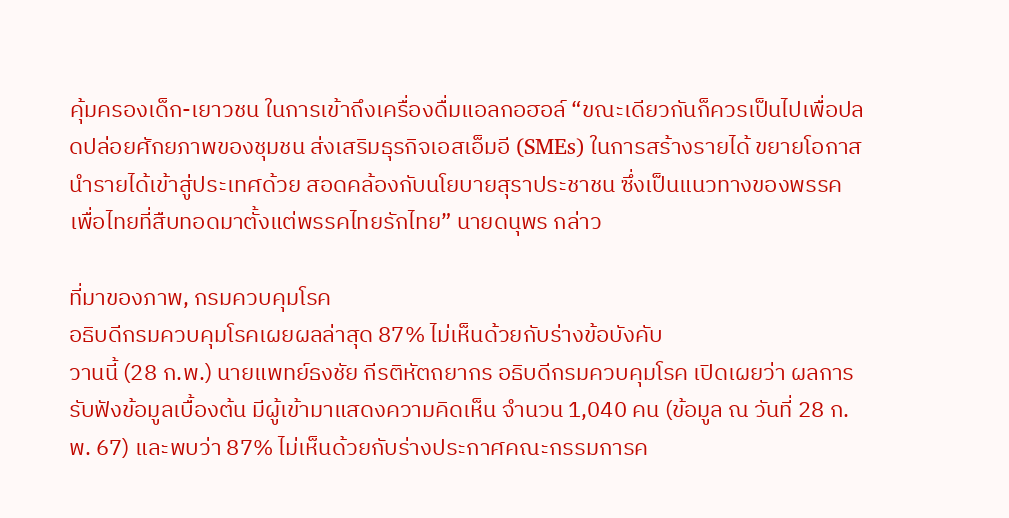คุ้มครองเด็ก-เยาวชน ในการเข้าถึงเครื่องดื่มแอลกอฮอล์ “ขณะเดียวกันก็ควรเป็นไปเพื่อปลดปล่อยศักยภาพของชุมชน ส่งเสริมธุรกิจเอสเอ็มอี (SMEs) ในการสร้างรายได้ ขยายโอกาส นำรายได้เข้าสู่ประเทศด้วย สอดคล้องกับนโยบายสุราประชาชน ซึ่งเป็นแนวทางของพรรคเพื่อไทยที่สืบทอดมาตั้งแต่พรรคไทยรักไทย” นายดนุพร กล่าว

ที่มาของภาพ, กรมควบคุมโรค
อธิบดีกรมควบคุมโรคเผยผลล่าสุด 87% ไม่เห็นด้วยกับร่างข้อบังคับ
วานนี้ (28 ก.พ.) นายแพทย์ธงชัย กีรติหัตถยากร อธิบดีกรมควบคุมโรค เปิดเผยว่า ผลการรับฟังข้อมูลเบื้องต้น มีผู้เข้ามาแสดงความคิดเห็น จำนวน 1,040 คน (ข้อมูล ณ วันที่ 28 ก.พ. 67) และพบว่า 87% ไม่เห็นด้วยกับร่างประกาศคณะกรรมการค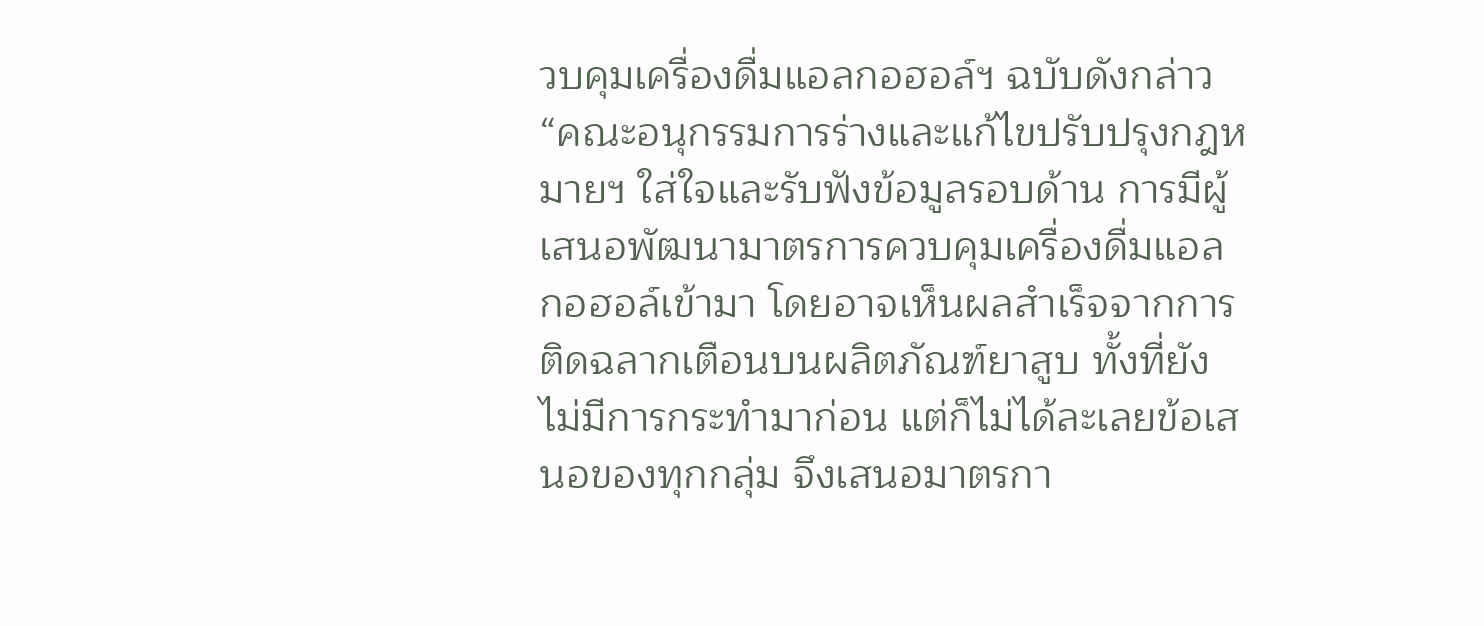วบคุมเครื่องดื่มแอลกอฮอล์ฯ ฉบับดังกล่าว
“คณะอนุกรรมการร่างและแก้ไขปรับปรุงกฎหมายฯ ใส่ใจและรับฟังข้อมูลรอบด้าน การมีผู้เสนอพัฒนามาตรการควบคุมเครื่องดื่มแอลกอฮอล์เข้ามา โดยอาจเห็นผลสำเร็จจากการติดฉลากเตือนบนผลิตภัณฑ์ยาสูบ ทั้งที่ยังไม่มีการกระทำมาก่อน แต่ก็ไม่ได้ละเลยข้อเสนอของทุกกลุ่ม จึงเสนอมาตรกา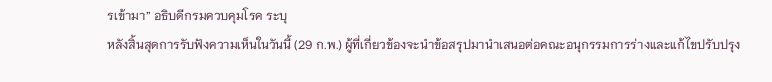รเข้ามา” อธิบดีกรมควบคุมโรค ระบุ
หลังสิ้นสุดการรับฟังความเห็นในวันนี้ (29 ก.พ.) ผู้ที่เกี่ยวข้องจะนำข้อสรุปมานำเสนอต่อคณะอนุกรรมการร่างและแก้ไขปรับปรุง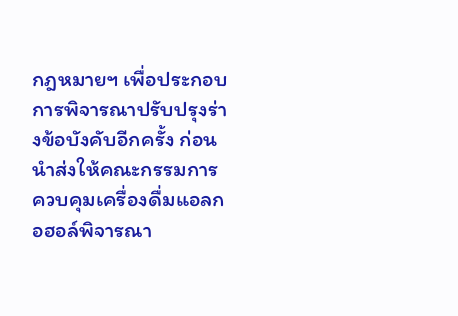กฎหมายฯ เพื่อประกอบการพิจารณาปรับปรุงร่างข้อบังคับอีกครั้ง ก่อนนำส่งให้คณะกรรมการควบคุมเครื่องดื่มแอลกอฮอล์พิจารณา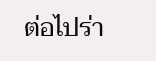ต่อไปร่า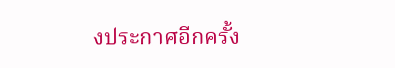งประกาศอีกครั้ง